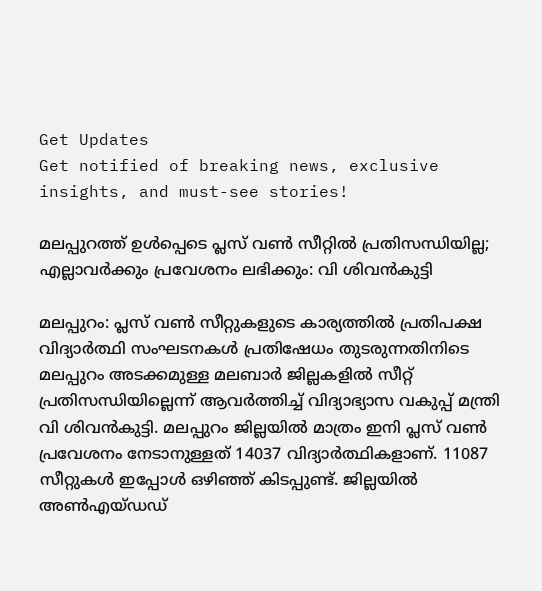Get Updates
Get notified of breaking news, exclusive insights, and must-see stories!

മലപ്പുറത്ത് ഉള്‍പ്പെടെ പ്ലസ് വണ്‍ സീറ്റില്‍ പ്രതിസന്ധിയില്ല; എല്ലാവർക്കും പ്രവേശനം ലഭിക്കും: വി ശിവന്‍കുട്ടി

മലപ്പുറം: പ്ലസ് വണ്‍ സീറ്റുകളുടെ കാര്യത്തില്‍ പ്രതിപക്ഷ വിദ്യാർത്ഥി സംഘടനകള്‍ പ്രതിഷേധം തുടരുന്നതിനിടെ മലപ്പുറം അടക്കമുള്ള മലബാർ ജില്ലകളില്‍ സീറ്റ് പ്രതിസന്ധിയില്ലെന്ന് ആവർത്തിച്ച് വിദ്യാഭ്യാസ വകുപ്പ് മന്ത്രി വി ശിവന്‍കുട്ടി. മലപ്പുറം ജില്ലയില്‍ മാത്രം ഇനി പ്ലസ് വണ്‍ പ്രവേശനം നേടാനുള്ളത് 14037 വിദ്യാർത്ഥികളാണ്. 11087 സീറ്റുകള്‍ ഇപ്പോള്‍ ഒഴിഞ്ഞ് കിടപ്പുണ്ട്. ജില്ലയില്‍ അണ്‍എയ്ഡഡ്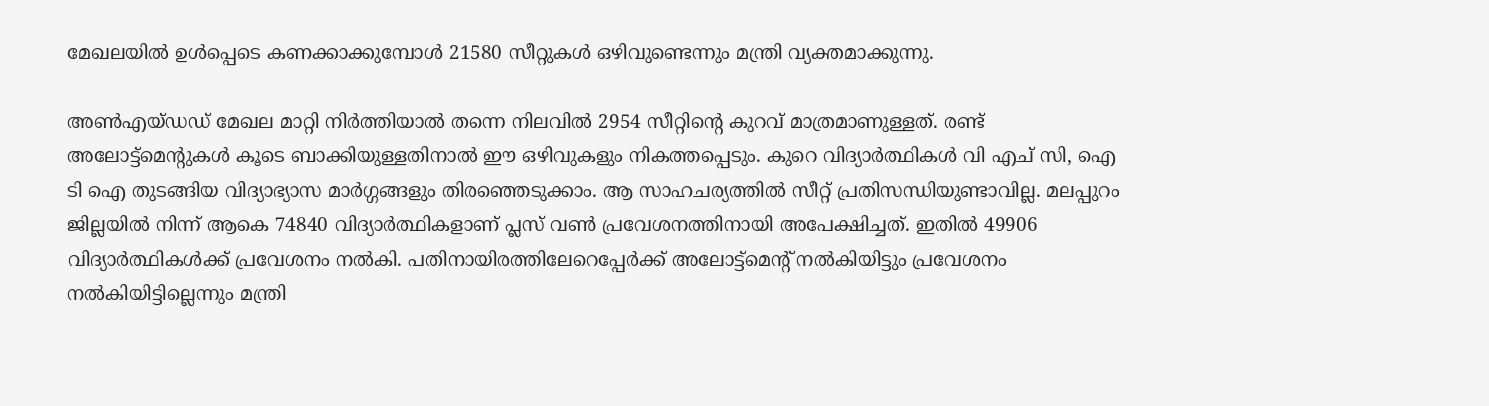മേഖലയില്‍ ഉള്‍പ്പെടെ കണക്കാക്കുമ്പോള്‍ 21580 സീറ്റുകള്‍ ഒഴിവുണ്ടെന്നും മന്ത്രി വ്യക്തമാക്കുന്നു.

അണ്‍എയ്ഡഡ് മേഖല മാറ്റി നിർത്തിയാല്‍ തന്നെ നിലവില്‍ 2954 സീറ്റിന്റെ കുറവ് മാത്രമാണുള്ളത്. രണ്ട് അലോട്ട്മെന്റുകള്‍ കൂടെ ബാക്കിയുള്ളതിനാല്‍ ഈ ഒഴിവുകളും നികത്തപ്പെടും. കുറെ വിദ്യാർത്ഥികള്‍ വി എച് സി, ഐ ടി ഐ തുടങ്ങിയ വിദ്യാഭ്യാസ മാർഗ്ഗങ്ങളും തിരഞ്ഞെടുക്കാം. ആ സാഹചര്യത്തില്‍ സീറ്റ് പ്രതിസന്ധിയുണ്ടാവില്ല. മലപ്പുറം ജില്ലയില്‍ നിന്ന് ആകെ 74840 വിദ്യാർത്ഥികളാണ് പ്ലസ് വണ്‍ പ്രവേശനത്തിനായി അപേക്ഷിച്ചത്. ഇതില്‍ 49906 വിദ്യാർത്ഥികള്‍ക്ക് പ്രവേശനം നല്‍കി. പതിനായിരത്തിലേറെപ്പേർക്ക് അലോട്ട്മെന്റ് നല്‍കിയിട്ടും പ്രവേശനം നല്‍കിയിട്ടില്ലെന്നും മന്ത്രി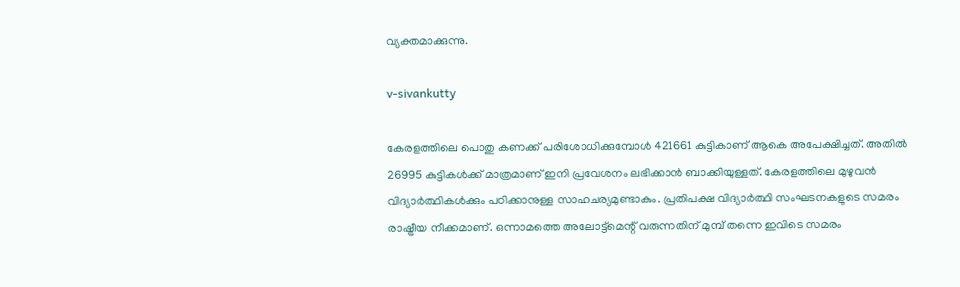വ്യക്തമാക്കുന്നു.

v-sivankutty

കേരളത്തിലെ പൊതു കണക്ക് പരിശോധിക്കുമ്പോള്‍ 421661 കുട്ടികാണ് ആകെ അപേക്ഷിച്ചത്. അതില്‍ 26995 കുട്ടികള്‍ക്ക് മാത്രമാണ് ഇനി പ്രവേശനം ലഭിക്കാന്‍ ബാക്കിയുള്ളത്. കേരളത്തിലെ മുഴുവന്‍ വിദ്യാർത്ഥികള്‍ക്കും പഠിക്കാനുള്ള സാഹചര്യമുണ്ടാകും. പ്രതിപക്ഷ വിദ്യാർത്ഥി സംഘടനകളുടെ സമരം രാഷ്ട്രീയ നീക്കമാണ്. ഒന്നാമത്തെ അലോട്ട്മെന്റ് വരുന്നതിന് മുമ്പ് തന്നെ ഇവിടെ സമരം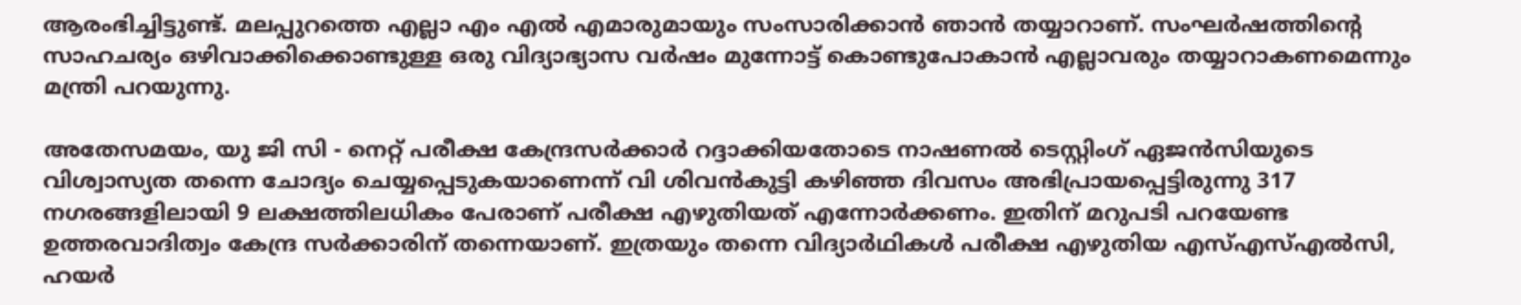ആരംഭിച്ചിട്ടുണ്ട്. മലപ്പുറത്തെ എല്ലാ എം എല്‍ എമാരുമായും സംസാരിക്കാന്‍ ഞാന്‍ തയ്യാറാണ്. സംഘർഷത്തിന്റെ സാഹചര്യം ഒഴിവാക്കിക്കൊണ്ടുള്ള ഒരു വിദ്യാഭ്യാസ വർഷം മുന്നോട്ട് കൊണ്ടുപോകാന്‍ എല്ലാവരും തയ്യാറാകണമെന്നും മന്ത്രി പറയുന്നു.

അതേസമയം, യു ജി സി - നെറ്റ് പരീക്ഷ കേന്ദ്രസർക്കാർ റദ്ദാക്കിയതോടെ നാഷണൽ ടെസ്റ്റിംഗ് ഏജൻസിയുടെ വിശ്വാസ്യത തന്നെ ചോദ്യം ചെയ്യപ്പെടുകയാണെന്ന് വി ശിവന്‍കുട്ടി കഴിഞ്ഞ ദിവസം അഭിപ്രായപ്പെട്ടിരുന്നു 317 നഗരങ്ങളിലായി 9 ലക്ഷത്തിലധികം പേരാണ് പരീക്ഷ എഴുതിയത് എന്നോർക്കണം. ഇതിന് മറുപടി പറയേണ്ട ഉത്തരവാദിത്വം കേന്ദ്ര സർക്കാരിന് തന്നെയാണ്. ഇത്രയും തന്നെ വിദ്യാർഥികൾ പരീക്ഷ എഴുതിയ എസ്എസ്എൽസി, ഹയർ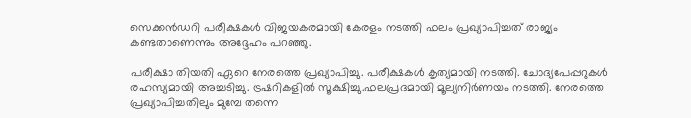സെക്കൻഡറി പരീക്ഷകൾ വിജയകരമായി കേരളം നടത്തി ഫലം പ്രഖ്യാപിച്ചത് രാജ്യം കണ്ടതാണെന്നും അദ്ദേഹം പറഞ്ഞു.

പരീക്ഷാ തിയതി ഏറെ നേരത്തെ പ്രഖ്യാപിച്ചു. പരീക്ഷകൾ കൃത്യമായി നടത്തി. ചോദ്യപേപ്പറുകൾ രഹസ്യമായി അച്ചടിച്ചു. ട്രഷറികളിൽ സൂക്ഷിച്ചു.ഫലപ്രദമായി മൂല്യനിർണയം നടത്തി. നേരത്തെ പ്രഖ്യാപിച്ചതിലും മുമ്പേ തന്നെ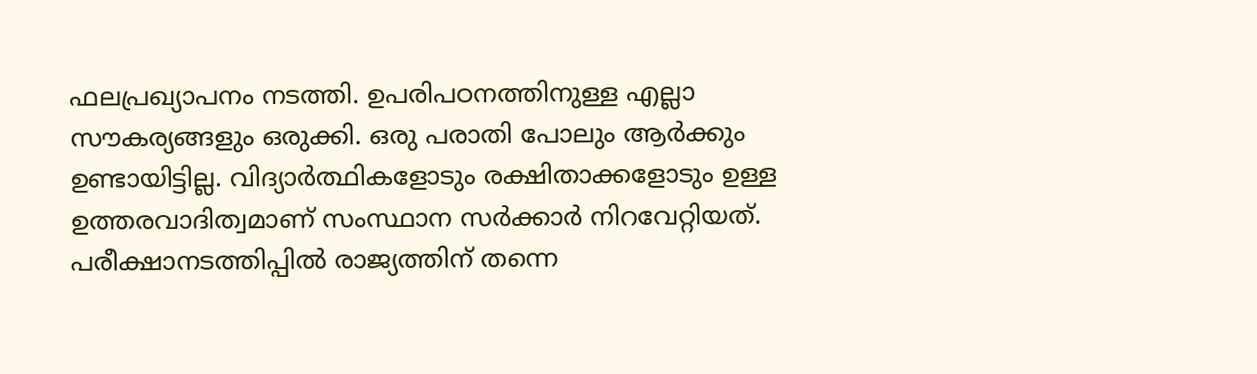ഫലപ്രഖ്യാപനം നടത്തി. ഉപരിപഠനത്തിനുള്ള എല്ലാ സൗകര്യങ്ങളും ഒരുക്കി. ഒരു പരാതി പോലും ആർക്കും ഉണ്ടായിട്ടില്ല. വിദ്യാർത്ഥികളോടും രക്ഷിതാക്കളോടും ഉള്ള ഉത്തരവാദിത്വമാണ് സംസ്ഥാന സർക്കാർ നിറവേറ്റിയത്. പരീക്ഷാനടത്തിപ്പിൽ രാജ്യത്തിന് തന്നെ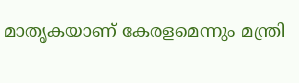മാതൃകയാണ് കേരളമെന്നും മന്ത്രി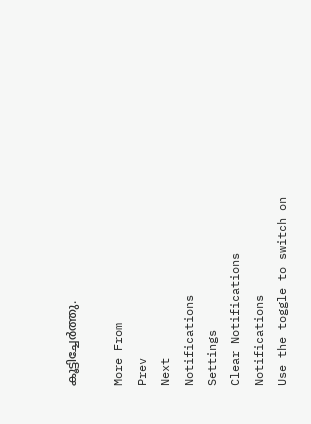കൂട്ടിച്ചേർത്തു.

More From
Prev
Next
Notifications
Settings
Clear Notifications
Notifications
Use the toggle to switch on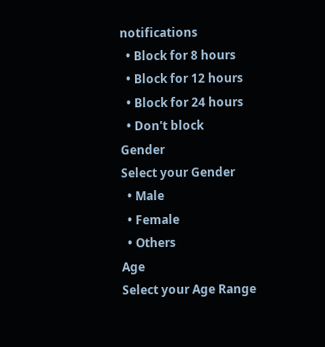notifications
  • Block for 8 hours
  • Block for 12 hours
  • Block for 24 hours
  • Don't block
Gender
Select your Gender
  • Male
  • Female
  • Others
Age
Select your Age Range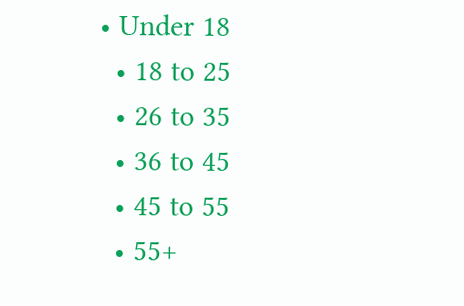• Under 18
  • 18 to 25
  • 26 to 35
  • 36 to 45
  • 45 to 55
  • 55+